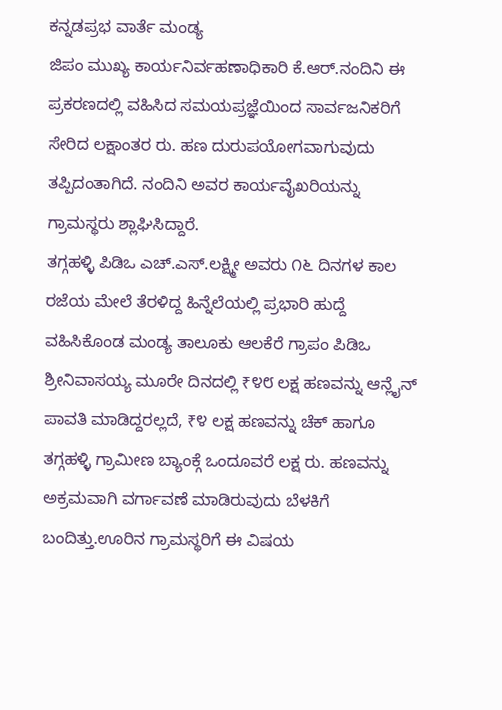ಕನ್ನಡಪ್ರಭ ವಾರ್ತೆ ಮಂಡ್ಯ
ಜಿಪಂ ಮುಖ್ಯ ಕಾರ್ಯನಿರ್ವಹಣಾಧಿಕಾರಿ ಕೆ.ಆರ್.ನಂದಿನಿ ಈ ಪ್ರಕರಣದಲ್ಲಿ ವಹಿಸಿದ ಸಮಯಪ್ರಜ್ಞೆಯಿಂದ ಸಾರ್ವಜನಿಕರಿಗೆ ಸೇರಿದ ಲಕ್ಷಾಂತರ ರು. ಹಣ ದುರುಪಯೋಗವಾಗುವುದು ತಪ್ಪಿದಂತಾಗಿದೆ. ನಂದಿನಿ ಅವರ ಕಾರ್ಯವೈಖರಿಯನ್ನು ಗ್ರಾಮಸ್ಥರು ಶ್ಲಾಘಿಸಿದ್ದಾರೆ.
ತಗ್ಗಹಳ್ಳಿ ಪಿಡಿಒ ಎಚ್.ಎಸ್.ಲಕ್ಷ್ಮೀ ಅವರು ೧೬ ದಿನಗಳ ಕಾಲ ರಜೆಯ ಮೇಲೆ ತೆರಳಿದ್ದ ಹಿನ್ನೆಲೆಯಲ್ಲಿ ಪ್ರಭಾರಿ ಹುದ್ದೆ ವಹಿಸಿಕೊಂಡ ಮಂಡ್ಯ ತಾಲೂಕು ಆಲಕೆರೆ ಗ್ರಾಪಂ ಪಿಡಿಒ ಶ್ರೀನಿವಾಸಯ್ಯ ಮೂರೇ ದಿನದಲ್ಲಿ ₹೪೮ ಲಕ್ಷ ಹಣವನ್ನು ಆನ್ಲೈನ್ ಪಾವತಿ ಮಾಡಿದ್ದರಲ್ಲದೆ, ₹೪ ಲಕ್ಷ ಹಣವನ್ನು ಚೆಕ್ ಹಾಗೂ ತಗ್ಗಹಳ್ಳಿ ಗ್ರಾಮೀಣ ಬ್ಯಾಂಕ್ಗೆ ಒಂದೂವರೆ ಲಕ್ಷ ರು. ಹಣವನ್ನು ಅಕ್ರಮವಾಗಿ ವರ್ಗಾವಣೆ ಮಾಡಿರುವುದು ಬೆಳಕಿಗೆ ಬಂದಿತ್ತು.ಊರಿನ ಗ್ರಾಮಸ್ಥರಿಗೆ ಈ ವಿಷಯ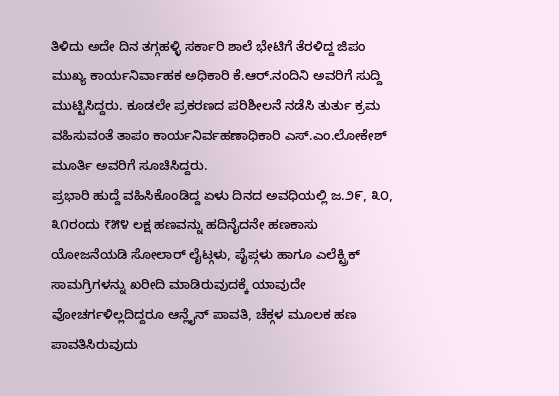ತಿಳಿದು ಅದೇ ದಿನ ತಗ್ಗಹಳ್ಳಿ ಸರ್ಕಾರಿ ಶಾಲೆ ಭೇಟಿಗೆ ತೆರಳಿದ್ದ ಜಿಪಂ ಮುಖ್ಯ ಕಾರ್ಯನಿರ್ವಾಹಕ ಅಧಿಕಾರಿ ಕೆ.ಆರ್.ನಂದಿನಿ ಅವರಿಗೆ ಸುದ್ದಿ ಮುಟ್ಟಿಸಿದ್ದರು. ಕೂಡಲೇ ಪ್ರಕರಣದ ಪರಿಶೀಲನೆ ನಡೆಸಿ ತುರ್ತು ಕ್ರಮ ವಹಿಸುವಂತೆ ತಾಪಂ ಕಾರ್ಯನಿರ್ವಹಣಾಧಿಕಾರಿ ಎಸ್.ಎಂ.ಲೋಕೇಶ್ ಮೂರ್ತಿ ಅವರಿಗೆ ಸೂಚಿಸಿದ್ದರು.
ಪ್ರಭಾರಿ ಹುದ್ದೆ ವಹಿಸಿಕೊಂಡಿದ್ದ ಏಳು ದಿನದ ಅವಧಿಯಲ್ಲಿ ಜ.೨೯, ೩೦, ೩೧ರಂದು ₹೫೪ ಲಕ್ಷ ಹಣವನ್ನು ಹದಿನೈದನೇ ಹಣಕಾಸು ಯೋಜನೆಯಡಿ ಸೋಲಾರ್ ಲೈಟ್ಗಳು, ಪೈಪ್ಗಳು ಹಾಗೂ ಎಲೆಕ್ಟ್ರಿಕ್ ಸಾಮಗ್ರಿಗಳನ್ನು ಖರೀದಿ ಮಾಡಿರುವುದಕ್ಕೆ ಯಾವುದೇ ವೋಚರ್ಗಳಿಲ್ಲದಿದ್ದರೂ ಆನ್ಲೈನ್ ಪಾವತಿ, ಚೆಕ್ಗಳ ಮೂಲಕ ಹಣ ಪಾವತಿಸಿರುವುದು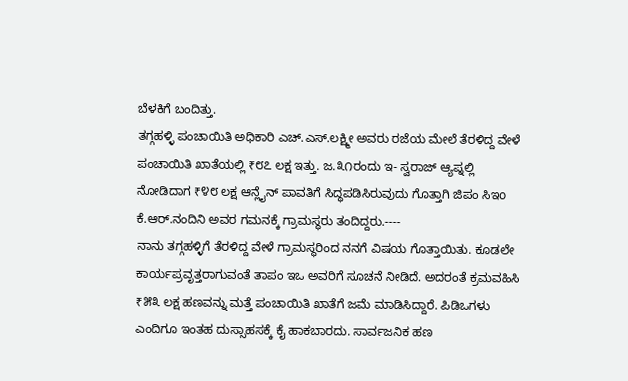ಬೆಳಕಿಗೆ ಬಂದಿತ್ತು.
ತಗ್ಗಹಳ್ಳಿ ಪಂಚಾಯಿತಿ ಅಧಿಕಾರಿ ಎಚ್.ಎಸ್.ಲಕ್ಷ್ಮೀ ಅವರು ರಜೆಯ ಮೇಲೆ ತೆರಳಿದ್ದ ವೇಳೆ ಪಂಚಾಯಿತಿ ಖಾತೆಯಲ್ಲಿ ₹೮೭ ಲಕ್ಷ ಇತ್ತು. ಜ.೩೧ರಂದು ಇ- ಸ್ವರಾಜ್ ಆ್ಯಪ್ನಲ್ಲಿ ನೋಡಿದಾಗ ₹೪೮ ಲಕ್ಷ ಆನ್ಲೈನ್ ಪಾವತಿಗೆ ಸಿದ್ಧಪಡಿಸಿರುವುದು ಗೊತ್ತಾಗಿ ಜಿಪಂ ಸಿಇo ಕೆ.ಆರ್.ನಂದಿನಿ ಅವರ ಗಮನಕ್ಕೆ ಗ್ರಾಮಸ್ಥರು ತಂದಿದ್ದರು.----
ನಾನು ತಗ್ಗಹಳ್ಳಿಗೆ ತೆರಳಿದ್ದ ವೇಳೆ ಗ್ರಾಮಸ್ಥರಿಂದ ನನಗೆ ವಿಷಯ ಗೊತ್ತಾಯಿತು. ಕೂಡಲೇ ಕಾರ್ಯಪ್ರವೃತ್ತರಾಗುವಂತೆ ತಾಪಂ ಇಒ ಅವರಿಗೆ ಸೂಚನೆ ನೀಡಿದೆ. ಅದರಂತೆ ಕ್ರಮವಹಿಸಿ ₹೫೩ ಲಕ್ಷ ಹಣವನ್ನು ಮತ್ತೆ ಪಂಚಾಯಿತಿ ಖಾತೆಗೆ ಜಮೆ ಮಾಡಿಸಿದ್ದಾರೆ. ಪಿಡಿಒಗಳು ಎಂದಿಗೂ ಇಂತಹ ದುಸ್ಸಾಹಸಕ್ಕೆ ಕೈ ಹಾಕಬಾರದು. ಸಾರ್ವಜನಿಕ ಹಣ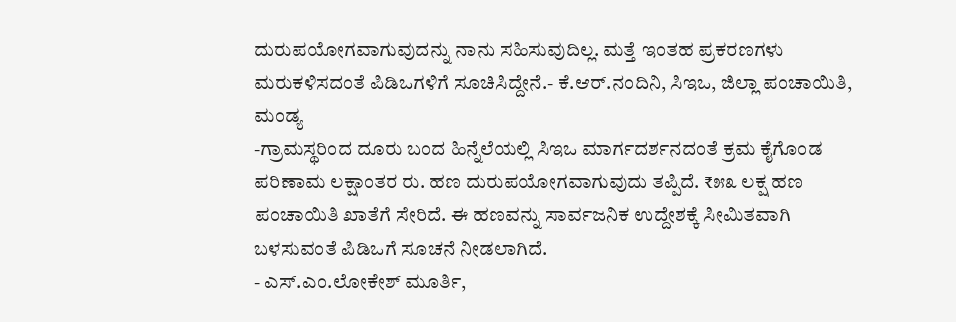ದುರುಪಯೋಗವಾಗುವುದನ್ನು ನಾನು ಸಹಿಸುವುದಿಲ್ಲ. ಮತ್ತೆ ಇಂತಹ ಪ್ರಕರಣಗಳು ಮರುಕಳಿಸದಂತೆ ಪಿಡಿಒಗಳಿಗೆ ಸೂಚಿಸಿದ್ದೇನೆ.- ಕೆ.ಆರ್.ನಂದಿನಿ, ಸಿಇಒ, ಜಿಲ್ಲಾ ಪಂಚಾಯಿತಿ, ಮಂಡ್ಯ
-ಗ್ರಾಮಸ್ಥರಿಂದ ದೂರು ಬಂದ ಹಿನ್ನೆಲೆಯಲ್ಲಿ ಸಿಇಒ ಮಾರ್ಗದರ್ಶನದಂತೆ ಕ್ರಮ ಕೈಗೊಂಡ ಪರಿಣಾಮ ಲಕ್ಷಾಂತರ ರು. ಹಣ ದುರುಪಯೋಗವಾಗುವುದು ತಪ್ಪಿದೆ. ₹೫೩ ಲಕ್ಷ ಹಣ ಪಂಚಾಯಿತಿ ಖಾತೆಗೆ ಸೇರಿದೆ. ಈ ಹಣವನ್ನು ಸಾರ್ವಜನಿಕ ಉದ್ದೇಶಕ್ಕೆ ಸೀಮಿತವಾಗಿ ಬಳಸುವಂತೆ ಪಿಡಿಒಗೆ ಸೂಚನೆ ನೀಡಲಾಗಿದೆ.
- ಎಸ್.ಎಂ.ಲೋಕೇಶ್ ಮೂರ್ತಿ,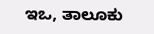ಇಒ, ತಾಲೂಕು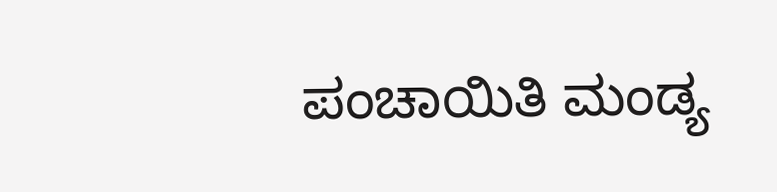ಪಂಚಾಯಿತಿ ಮಂಡ್ಯ